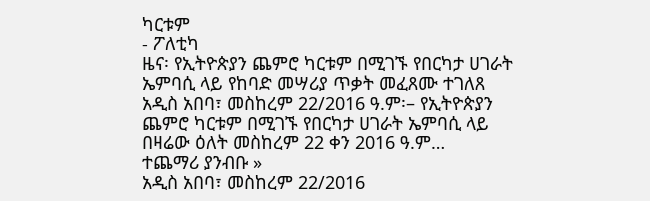ካርቱም
- ፖለቲካ
ዜና፡ የኢትዮጵያን ጨምሮ ካርቱም በሚገኙ የበርካታ ሀገራት ኤምባሲ ላይ የከባድ መሣሪያ ጥቃት መፈጸሙ ተገለጸ
አዲስ አበባ፣ መስከረም 22/2016 ዓ.ም፡– የኢትዮጵያን ጨምሮ ካርቱም በሚገኙ የበርካታ ሀገራት ኤምባሲ ላይ በዛሬው ዕለት መስከረም 22 ቀን 2016 ዓ.ም…
ተጨማሪ ያንብቡ »
አዲስ አበባ፣ መስከረም 22/2016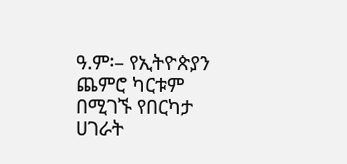ዓ.ም፡– የኢትዮጵያን ጨምሮ ካርቱም በሚገኙ የበርካታ ሀገራት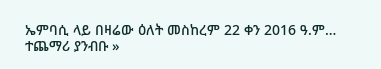ኤምባሲ ላይ በዛሬው ዕለት መስከረም 22 ቀን 2016 ዓ.ም…
ተጨማሪ ያንብቡ »